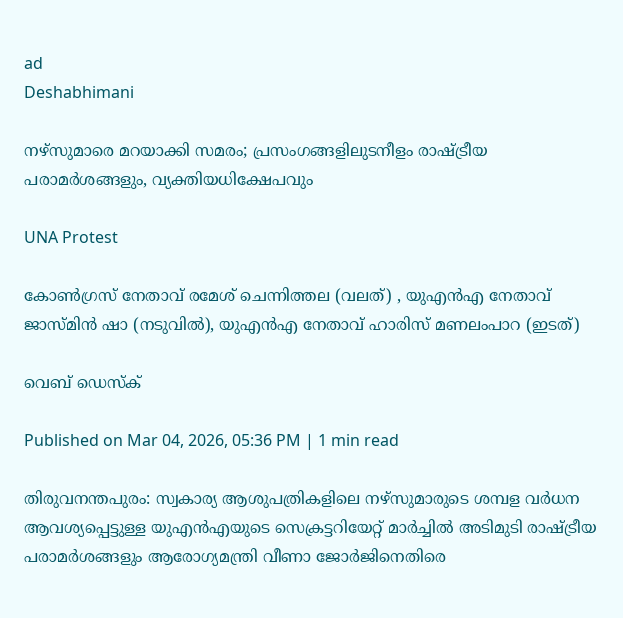ad
Deshabhimani

നഴ്സുമാരെ മറയാക്കി സമരം; പ്രസംഗങ്ങളിലുടനീളം രാഷ്ട്രീയ പരാമര്‍ശങ്ങളും, വ്യക്തിയധിക്ഷേപവും

UNA Protest

കോണ്‍ഗ്രസ് നേതാവ് രമേശ് ചെന്നിത്തല (വലത്) , യുഎന്‍എ നേതാവ് ജാസ്മിന്‍ ഷാ (നടുവില്‍), യുഎന്‍എ നേതാവ് ഹാരിസ് മണലംപാറ (ഇടത്)

വെബ് ഡെസ്ക്

Published on Mar 04, 2026, 05:36 PM | 1 min read

തിരുവനന്തപുരം: സ്വകാര്യ ആശുപത്രികളിലെ നഴ്‌സുമാരുടെ ശമ്പള വര്‍ധന ആവശ്യപ്പെട്ടുള്ള യുഎന്‍എയുടെ സെക്രട്ടറിയേറ്റ് മാര്‍ച്ചില്‍ അടിമുടി രാഷ്ട്രീയ പരാമര്‍ശങ്ങളും ആരോഗ്യമന്ത്രി വീണാ ജോര്‍ജിനെതിരെ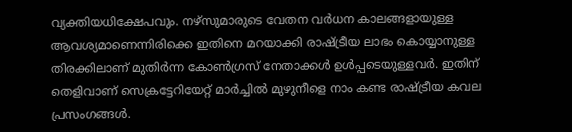വ്യക്തിയധിക്ഷേപവും. നഴ്സുമാരുടെ വേതന വര്‍ധന കാലങ്ങളായുള്ള ആവശ്യമാണെന്നിരിക്കെ ഇതിനെ മറയാക്കി രാഷ്ട്രീയ ലാഭം കൊയ്യാനുള്ള തിരക്കിലാണ് മുതിര്‍ന്ന കോണ്‍ഗ്രസ് നേതാക്കള്‍ ഉള്‍പ്പടെയുള്ളവര്‍. ഇതിന് തെളിവാണ് സെക്രട്ടേറിയേറ്റ് മാര്‍ച്ചില്‍ മുഴുനീളെ നാം കണ്ട രാഷ്ട്രീയ കവല പ്രസംഗങ്ങള്‍.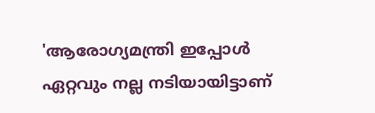'ആരോഗ്യമന്ത്രി ഇപ്പോള്‍ ഏറ്റവും നല്ല നടിയായിട്ടാണ്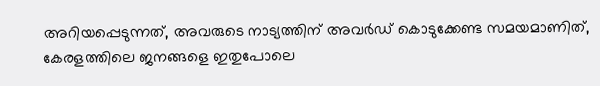അറിയപ്പെടുന്നത്, അവരുടെ നാട്യത്തിന് അവര്‍ഡ് കൊടുക്കേണ്ട സമയമാണിത്, കേരളത്തിലെ ജനങ്ങളെ ഇതുപോലെ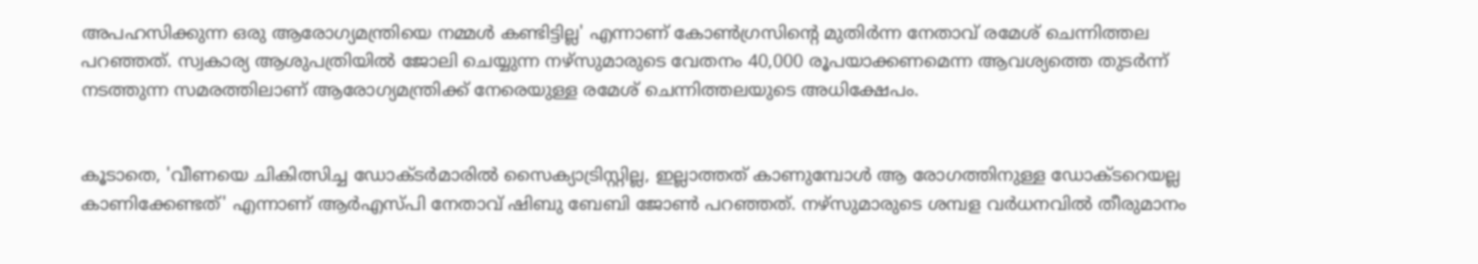അപഹസിക്കുന്ന ഒരു ആരോഗ്യമന്ത്രിയെ നമ്മള്‍ കണ്ടിട്ടില്ല' എന്നാണ് കോണ്‍ഗ്രസിന്‍റെ മുതിര്‍ന്ന നേതാവ് രമേശ് ചെന്നിത്തല പറഞ്ഞത്. സ്വകാര്യ ആശുപത്രിയില്‍ ജോലി ചെയ്യുന്ന നഴ്സുമാരുടെ വേതനം 40,000 രൂപയാക്കണമെന്ന ആവശ്യത്തെ തുടര്‍ന്ന് നടത്തുന്ന സമരത്തിലാണ് ആരോഗ്യമന്ത്രിക്ക് നേരെയുള്ള രമേശ് ചെന്നിത്തലയുടെ അധിക്ഷേപം.


കൂടാതെ, 'വീണയെ ചികിത്സിച്ച ഡോക്ടര്‍മാരില്‍ സൈക്യാട്രിസ്റ്റില്ല, ഇല്ലാത്തത് കാണുമ്പോള്‍ ആ രോഗത്തിനുള്ള ഡോക്ടറെയല്ല കാണിക്കേണ്ടത്' എന്നാണ് ആര്‍എസ്പി നേതാവ് ഷിബു ബേബി ജോണ്‍ പറഞ്ഞത്. നഴ്സുമാരുടെ ശമ്പള വര്‍ധനവില്‍ തീരുമാനം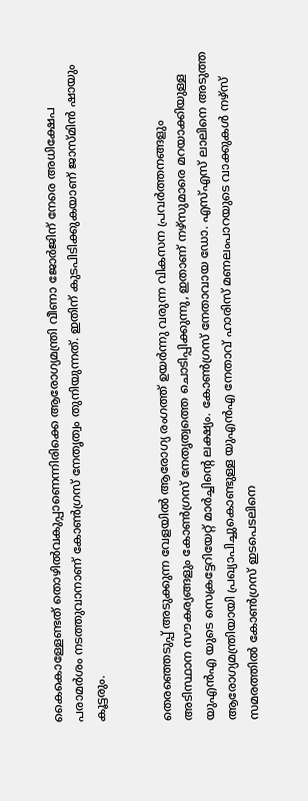കൈകൊള്ളേണ്ടത് തൊഴില്‍വകുപ്പാണെന്നിരിക്കെ ആരോഗ്യമന്ത്രി വീണാ ജോര്‍ജിന് നേരെ അധിക്ഷേപ പരാമര്‍ശം നടത്തുവാനാണ് കോണ്‍ഗ്രസ് നേതൃത്വം തുനിയുന്നത്. ഇതിന് കുടപിടിക്കുകയാണ് ജാസ്മിന്‍ ഷായും കൂട്ടരും.


തെരഞ്ഞെടുപ്പ് അടുക്കുന്ന വേളയില്‍ ആരോഗ്യ രംഗത്ത് ഉയര്‍ന്നു വരുന്ന വികസന പ്രവര്‍ത്തനങ്ങളും അടിസ്ഥാന സൗകര്യങ്ങളും കോണ്‍ഗ്രസ് നേതൃത്വത്തെ ചൊടിപ്പിക്കുന്നു, ഇതാണ് നഴ്സുമാരെ മറയാക്കിയുള്ള യുഎന്‍എ യുടെ സെക്രട്ടേറിയേറ്റ് മാര്‍ച്ചിന്‍റെ ലക്ഷ്യം. കോണ്‍ഗ്രസ് നേതാവായ ഡോ. എസ്എസ് ലാലിനെ അടുത്ത ആരോഗ്യമന്ത്രിയായി പ്രഖ്യാപിച്ചുകൊണ്ടുള്ള യുഎന്‍എ നേതാവ് ഹാരിസ് മണലംപാറയുടെ വാക്കുകള്‍ നഴ്സ് സമരത്തില്‍ കോണ്‍ഗ്രസ് ഇടപെടലിനെ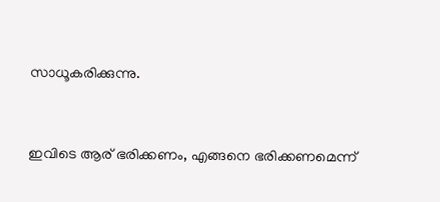സാധൂകരിക്കുന്നു.


ഇവിടെ ആര് ഭരിക്കണം, എങ്ങനെ ഭരിക്കണമെന്ന്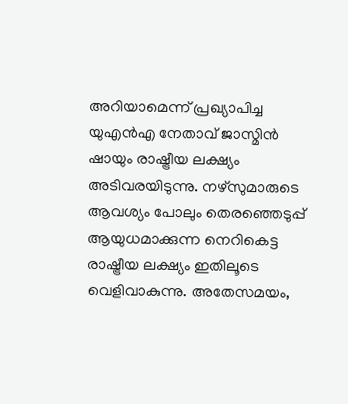അറിയാമെന്ന് പ്രഖ്യാപിച്ച യുഎന്‍എ നേതാവ് ജാസ്മിന്‍ ഷായും രാഷ്ട്രീയ ലക്ഷ്യം അടിവരയിടുന്നു. നഴ്സുമാരുടെ ആവശ്യം പോലും തെരഞ്ഞെടുപ്പ് ആയുധമാക്കുന്ന നെറികെട്ട രാഷ്ട്രീയ ലക്ഷ്യം ഇതിലൂടെ വെളിവാകുന്നു. അതേസമയം,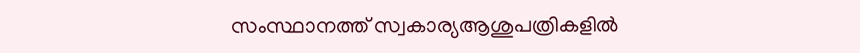സംസ്ഥാനത്ത്‌ സ്വകാര്യആശുപത്രികളിൽ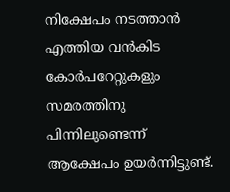നിക്ഷേപം നടത്താൻ എത്തിയ വൻകിട കോർപറേറ്റുകളും സമരത്തിനു പിന്നിലുണ്ടെന്ന്‌ ആക്ഷേപം ഉയർന്നിട്ടുണ്ട്‌.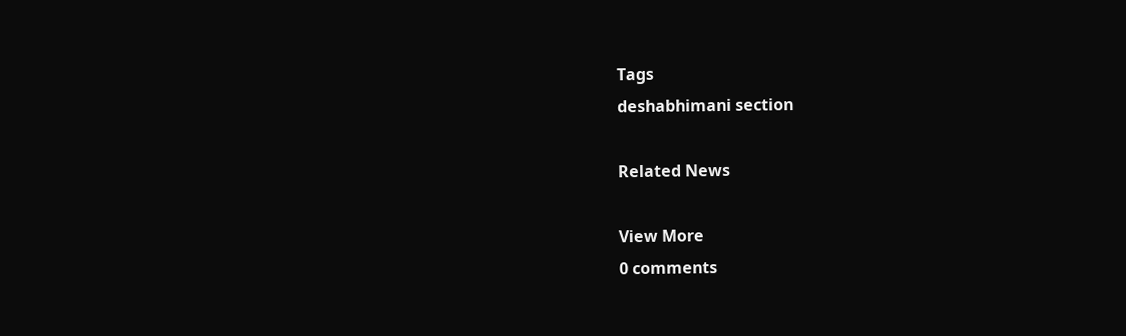Tags
deshabhimani section

Related News

View More
0 comments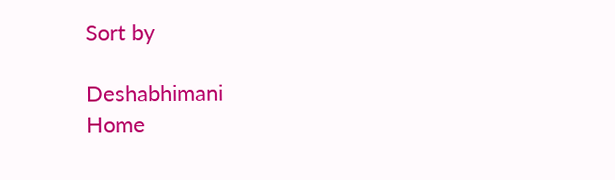Sort by

Deshabhimani
Home